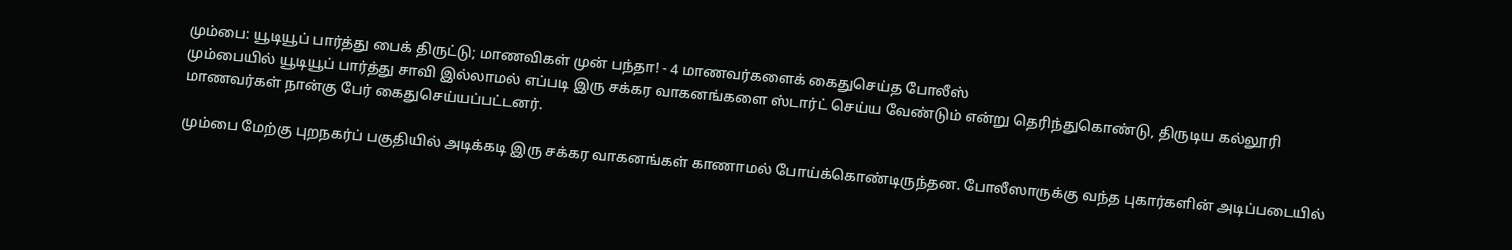மும்பை: யூடியூப் பார்த்து பைக் திருட்டு; மாணவிகள் முன் பந்தா! - 4 மாணவர்களைக் கைதுசெய்த போலீஸ்
மும்பையில் யூடியூப் பார்த்து சாவி இல்லாமல் எப்படி இரு சக்கர வாகனங்களை ஸ்டார்ட் செய்ய வேண்டும் என்று தெரிந்துகொண்டு, திருடிய கல்லூரி மாணவர்கள் நான்கு பேர் கைதுசெய்யப்பட்டனர்.

மும்பை மேற்கு புறநகர்ப் பகுதியில் அடிக்கடி இரு சக்கர வாகனங்கள் காணாமல் போய்க்கொண்டிருந்தன. போலீஸாருக்கு வந்த புகார்களின் அடிப்படையில்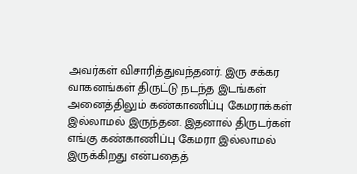அவர்கள் விசாரித்துவந்தனர். இரு சக்கர வாகனங்கள் திருட்டு நடந்த இடங்கள் அனைத்திலும் கண்காணிப்பு கேமராக்கள் இல்லாமல் இருந்தன. இதனால் திருடர்கள் எங்கு கண்காணிப்பு கேமரா இல்லாமல் இருக்கிறது என்பதைத்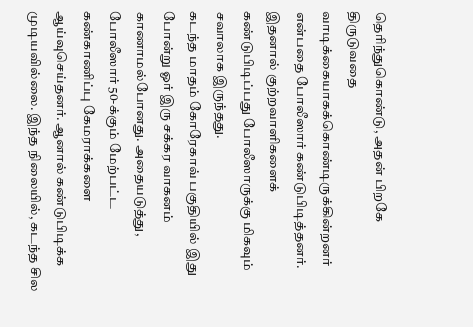தெரிந்துகொண்டு, அதன் பிறகே திருடுவதை வாடிக்கையாகக்கொண்டிருக்கின்றனர் என்பதை போலீஸார் கண்டுபிடித்தனர். இதனால் குற்றவாளிகளைக் கண்டுபிடிப்பது போலீஸாருக்கு மிகவும் சவாலாக இருந்தது.
கடந்த மாதம் கோரேகாவ் பகுதியில் இது போன்று ஓர் இரு சக்கர வாகனம் காணாமல்போனது. அதையடுத்து, போலீஸார் 50-க்கும் மேற்பட்ட கண்காணிப்பு கேமராக்களை ஆய்வுசெய்தனர். ஆனால் கண்டுபிடிக்க முடியவில்லை. இந்த நிலையில், கடந்த சில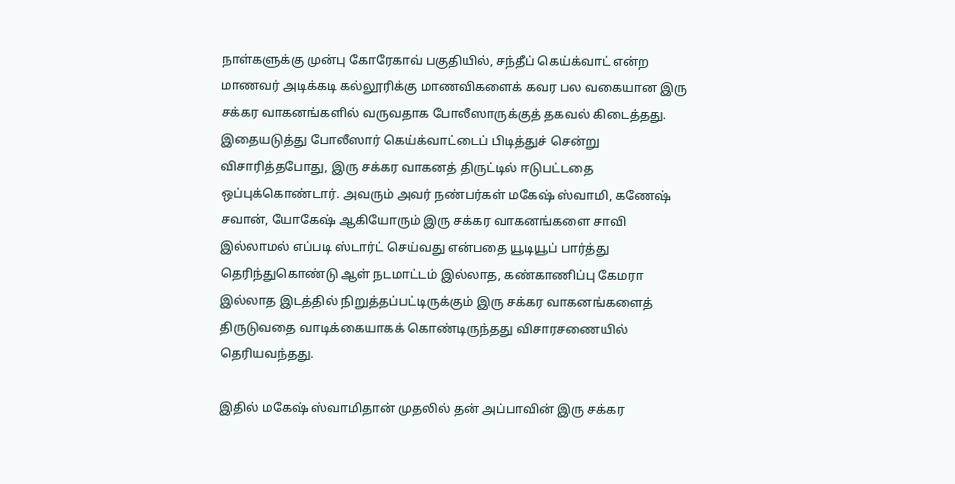நாள்களுக்கு முன்பு கோரேகாவ் பகுதியில், சந்தீப் கெய்க்வாட் என்ற மாணவர் அடிக்கடி கல்லூரிக்கு மாணவிகளைக் கவர பல வகையான இரு சக்கர வாகனங்களில் வருவதாக போலீஸாருக்குத் தகவல் கிடைத்தது. இதையடுத்து போலீஸார் கெய்க்வாட்டைப் பிடித்துச் சென்று விசாரித்தபோது, இரு சக்கர வாகனத் திருட்டில் ஈடுபட்டதை ஒப்புக்கொண்டார். அவரும் அவர் நண்பர்கள் மகேஷ் ஸ்வாமி, கணேஷ் சவான், யோகேஷ் ஆகியோரும் இரு சக்கர வாகனங்களை சாவி இல்லாமல் எப்படி ஸ்டார்ட் செய்வது என்பதை யூடியூப் பார்த்து தெரிந்துகொண்டு ஆள் நடமாட்டம் இல்லாத, கண்காணிப்பு கேமரா இல்லாத இடத்தில் நிறுத்தப்பட்டிருக்கும் இரு சக்கர வாகனங்களைத் திருடுவதை வாடிக்கையாகக் கொண்டிருந்தது விசாரசணையில் தெரியவந்தது.

இதில் மகேஷ் ஸ்வாமிதான் முதலில் தன் அப்பாவின் இரு சக்கர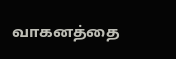வாகனத்தை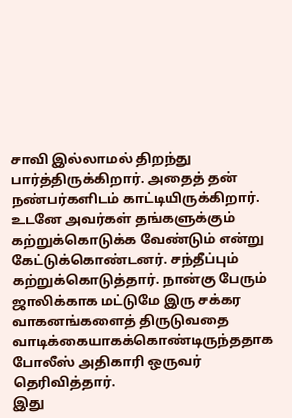சாவி இல்லாமல் திறந்து பார்த்திருக்கிறார். அதைத் தன் நண்பர்களிடம் காட்டியிருக்கிறார். உடனே அவர்கள் தங்களுக்கும் கற்றுக்கொடுக்க வேண்டும் என்று கேட்டுக்கொண்டனர். சந்தீப்பும் கற்றுக்கொடுத்தார். நான்கு பேரும் ஜாலிக்காக மட்டுமே இரு சக்கர வாகனங்களைத் திருடுவதை வாடிக்கையாகக்கொண்டிருந்ததாக போலீஸ் அதிகாரி ஒருவர் தெரிவித்தார்.
இது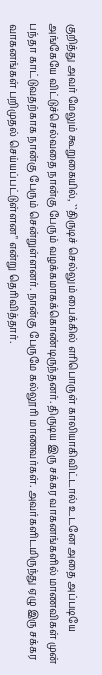குறித்து அவர் மேலும் கூறுகையில், ``திருடிச் செல்லும் பைக்கில் எரிபொருள் காலியாகிவிட்டால் உடனே அதை அப்படியே அங்கேயே விட்டுச்செல்வதை நான்கு பேரும் வழக்கமாகக்கொண்டிருந்தனர். திருடிய இரு சக்கர வாகனங்களில் மாணவிகள் முன் பந்தா காட்டுவதற்காக நான்கு பேரும் சென்றுள்ளனர். நான்கு பேருமே கல்லூரி மாணவர்கள். அவர்களிடமிருந்து ஏழு இரு சக்கர வாகனங்கள் பறிமுதல் செய்யப்பட்டுள்ளன" என்று தெரிவித்தார்.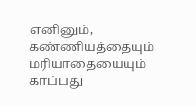எனினும், கண்ணியத்தையும் மரியாதையையும் காப்பது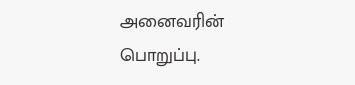அனைவரின் பொறுப்பு.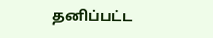தனிப்பட்ட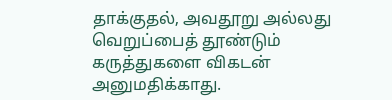தாக்குதல், அவதூறு அல்லது வெறுப்பைத் தூண்டும் கருத்துகளை விகடன் அனுமதிக்காது.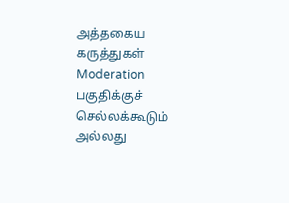அத்தகைய கருத்துகள் Moderation பகுதிக்குச் செல்லக்கூடும் அல்லது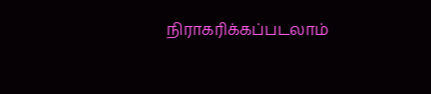நிராகரிக்கப்படலாம்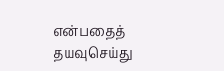என்பதைத் தயவுசெய்து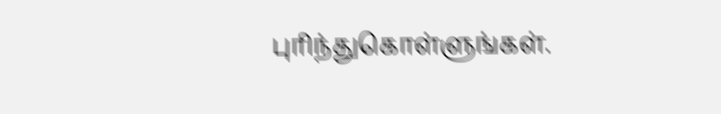புரிந்துகொள்ளுங்கள்.